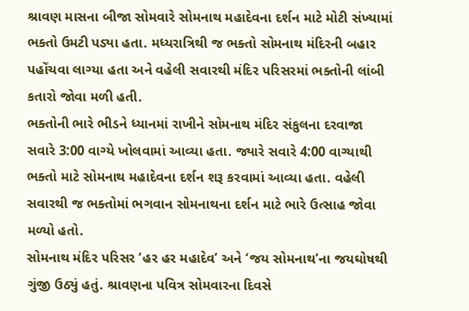શ્રાવણ માસના બીજા સોમવારે સોમનાથ મહાદેવના દર્શન માટે મોટી સંખ્યામાં ભક્તો ઉમટી પડ્યા હતા. મધ્યરાત્રિથી જ ભક્તો સોમનાથ મંદિરની બહાર પહોંચવા લાગ્યા હતા અને વહેલી સવારથી મંદિર પરિસરમાં ભક્તોની લાંબી કતારો જોવા મળી હતી.
ભક્તોની ભારે ભીડને ધ્યાનમાં રાખીને સોમનાથ મંદિર સંકુલના દરવાજા સવારે 3:00 વાગ્યે ખોલવામાં આવ્યા હતા. જ્યારે સવારે 4:00 વાગ્યાથી ભક્તો માટે સોમનાથ મહાદેવના દર્શન શરૂ કરવામાં આવ્યા હતા. વહેલી સવારથી જ ભક્તોમાં ભગવાન સોમનાથના દર્શન માટે ભારે ઉત્સાહ જોવા મળ્યો હતો.
સોમનાથ મંદિર પરિસર ‘હર હર મહાદેવ’ અને ‘જય સોમનાથ’ના જયઘોષથી ગુંજી ઉઠ્યું હતું. શ્રાવણના પવિત્ર સોમવારના દિવસે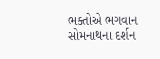ભક્તોએ ભગવાન સોમનાથના દર્શન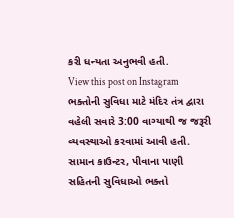કરી ધન્યતા અનુભવી હતી.
View this post on Instagram
ભક્તોની સુવિધા માટે મંદિર તંત્ર દ્વારા વહેલી સવારે 3:00 વાગ્યાથી જ જરૂરી વ્યવસ્થાઓ કરવામાં આવી હતી. સામાન કાઉન્ટર, પીવાના પાણી સહિતની સુવિધાઓ ભક્તો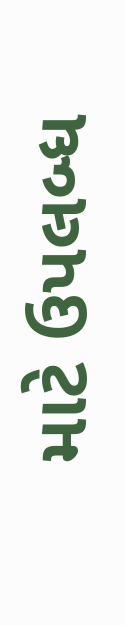માટે ઉપલબ્ધ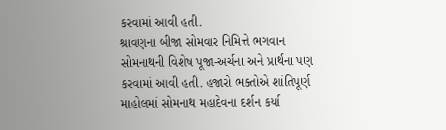કરવામાં આવી હતી.
શ્રાવણના બીજા સોમવાર નિમિત્તે ભગવાન સોમનાથની વિશેષ પૂજા-અર્ચના અને પ્રાર્થના પણ કરવામાં આવી હતી. હજારો ભક્તોએ શાંતિપૂર્ણ માહોલમાં સોમનાથ મહાદેવના દર્શન કર્યા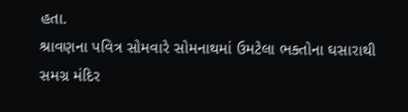હતા.
શ્રાવણના પવિત્ર સોમવારે સોમનાથમાં ઉમટેલા ભક્તોના ઘસારાથી સમગ્ર મંદિર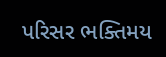પરિસર ભક્તિમય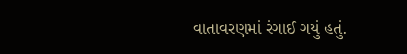વાતાવરણમાં રંગાઈ ગયું હતું.